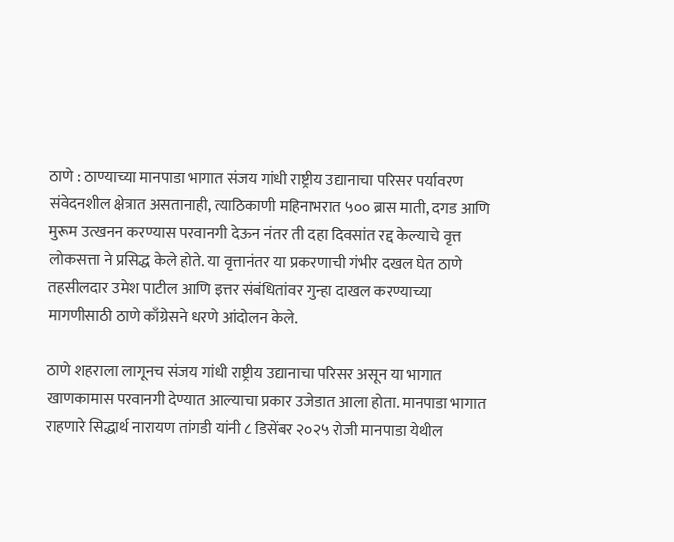ठाणे : ठाण्याच्या मानपाडा भागात संजय गांधी राष्ट्रीय उद्यानाचा परिसर पर्यावरण संवेदनशील क्षेत्रात असतानाही, त्याठिकाणी महिनाभरात ५०० ब्रास माती, दगड आणि मुरूम उत्खनन करण्यास परवानगी देऊन नंतर ती दहा दिवसांत रद्द केल्याचे वृत्त लोकसत्ता ने प्रसिद्ध केले होते. या वृत्तानंतर या प्रकरणाची गंभीर दखल घेत ठाणे तहसीलदार उमेश पाटील आणि इत्तर संबंधितांवर गुन्हा दाखल करण्याच्या मागणीसाठी ठाणे काँग्रेसने धरणे आंदोलन केले.

ठाणे शहराला लागूनच संजय गांधी राष्ट्रीय उद्यानाचा परिसर असून या भागात खाणकामास परवानगी देण्यात आल्याचा प्रकार उजेडात आला होता. मानपाडा भागात राहणारे सिद्धार्थ नारायण तांगडी यांनी ८ डिसेंबर २०२५ रोजी मानपाडा येथील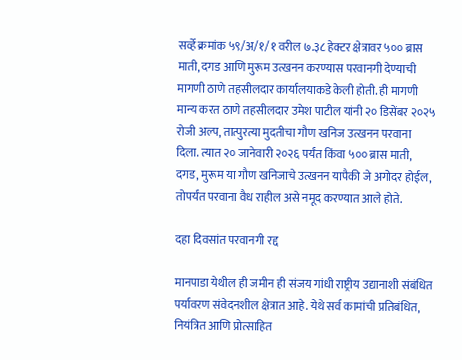सर्व्हे क्रमांक ५९/अ/१/१ वरील ७.३८ हेक्टर क्षेत्रावर ५०० ब्रास माती, दगड आणि मुरूम उत्खनन करण्यास परवानगी देण्याची मागणी ठाणे तहसीलदार कार्यालयाकडे केली होती. ही मागणी मान्य करत ठाणे तहसीलदार उमेश पाटील यांनी २० डिसेंबर २०२५ रोजी अल्प, तात्पुरत्या मुदतीचा गौण खनिज उत्खनन परवाना दिला. त्यात २० जानेवारी २०२६ पर्यंत किंवा ५०० ब्रास माती, दगड, मुरूम या गौण खनिजाचे उत्खनन यापैकी जे अगोदर होईल, तोपर्यंत परवाना वैध राहील असे नमूद करण्यात आले होते.

दहा दिवसांत परवानगी रद्द

मानपाडा येथील ही जमीन ही संजय गांधी राष्ट्रीय उद्यानाशी संबंधित पर्यावरण संवेदनशील क्षेत्रात आहे. येथे सर्व कामांची प्रतिबंधित, नियंत्रित आणि प्रोत्साहित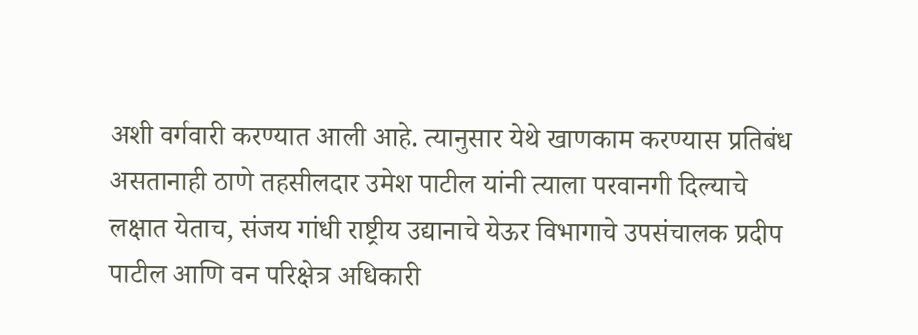अशी वर्गवारी करण्यात आली आहे. त्यानुसार येथे खाणकाम करण्यास प्रतिबंध असतानाही ठाणे तहसीलदार उमेश पाटील यांनी त्याला परवानगी दिल्याचे लक्षात येताच, संजय गांधी राष्ट्रीय उद्यानाचे येऊर विभागाचे उपसंचालक प्रदीप पाटील आणि वन परिक्षेत्र अधिकारी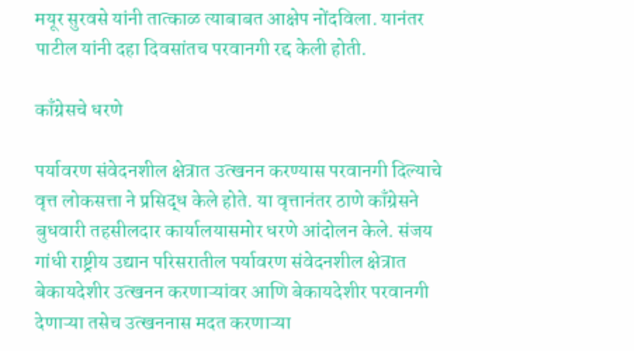मयूर सुरवसे यांनी तात्काळ त्याबाबत आक्षेप नोंदविला. यानंतर पाटील यांनी दहा दिवसांतच परवानगी रद्द केली होती.

काँग्रेसचे धरणे

पर्यावरण संवेदनशील क्षेत्रात उत्खनन करण्यास परवानगी दिल्याचे वृत्त लोकसत्ता ने प्रसिद्ध केले होते. या वृत्तानंतर ठाणे काँग्रेसने बुधवारी तहसीलदार कार्यालयासमोर धरणे आंदोलन केले. संजय गांधी राष्ट्रीय उद्यान परिसरातील पर्यावरण संवेदनशील क्षेत्रात बेकायदेशीर उत्खनन करणाऱ्यांवर आणि बेकायदेशीर परवानगी देणाऱ्या तसेच उत्खननास मदत करणाऱ्या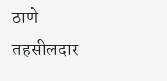ठाणे तहसीलदार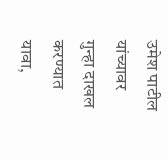उमेश पाटील यांच्यावर गुन्हा दाखल करण्यात यावा,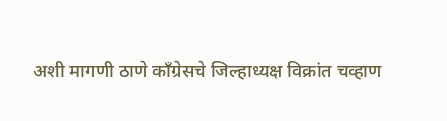अशी मागणी ठाणे काँग्रेसचे जिल्हाध्यक्ष विक्रांत चव्हाण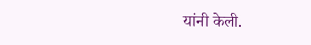यांनी केली.